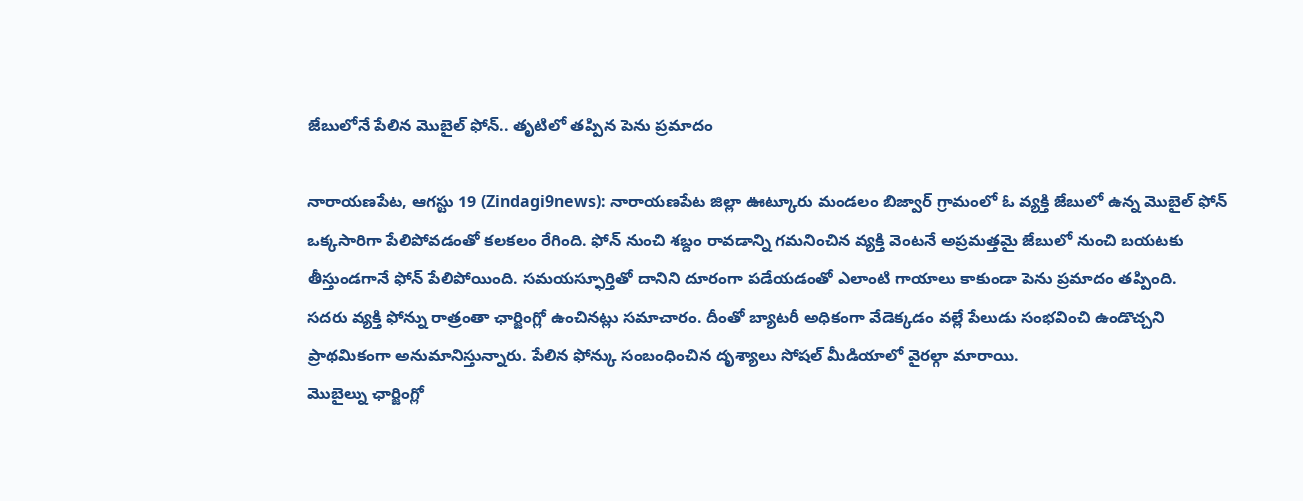జేబులోనే పేలిన మొబైల్ ఫోన్.. తృటిలో తప్పిన పెను ప్రమాదం

నారాయణపేట, ఆగస్టు 19 (Zindagi9news): నారాయణపేట జిల్లా ఊట్కూరు మండలం బిజ్వార్ గ్రామంలో ఓ వ్యక్తి జేబులో ఉన్న మొబైల్ ఫోన్ ఒక్కసారిగా పేలిపోవడంతో కలకలం రేగింది. ఫోన్ నుంచి శబ్దం రావడాన్ని గమనించిన వ్యక్తి వెంటనే అప్రమత్తమై జేబులో నుంచి బయటకు తీస్తుండగానే ఫోన్ పేలిపోయింది. సమయస్ఫూర్తితో దానిని దూరంగా పడేయడంతో ఎలాంటి గాయాలు కాకుండా పెను ప్రమాదం తప్పింది.
సదరు వ్యక్తి ఫోన్ను రాత్రంతా ఛార్జింగ్లో ఉంచినట్లు సమాచారం. దీంతో బ్యాటరీ అధికంగా వేడెక్కడం వల్లే పేలుడు సంభవించి ఉండొచ్చని ప్రాథమికంగా అనుమానిస్తున్నారు. పేలిన ఫోన్కు సంబంధించిన దృశ్యాలు సోషల్ మీడియాలో వైరల్గా మారాయి.
మొబైల్ను ఛార్జింగ్లో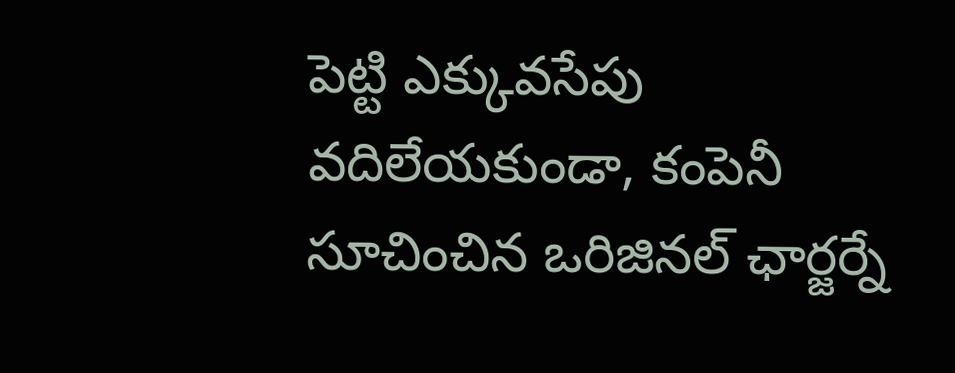పెట్టి ఎక్కువసేపు వదిలేయకుండా, కంపెనీ సూచించిన ఒరిజినల్ ఛార్జర్నే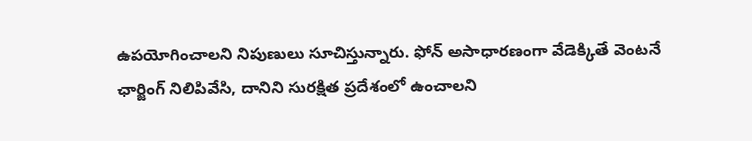ఉపయోగించాలని నిపుణులు సూచిస్తున్నారు. ఫోన్ అసాధారణంగా వేడెక్కితే వెంటనే ఛార్జింగ్ నిలిపివేసి, దానిని సురక్షిత ప్రదేశంలో ఉంచాలని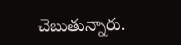చెబుతున్నారు.